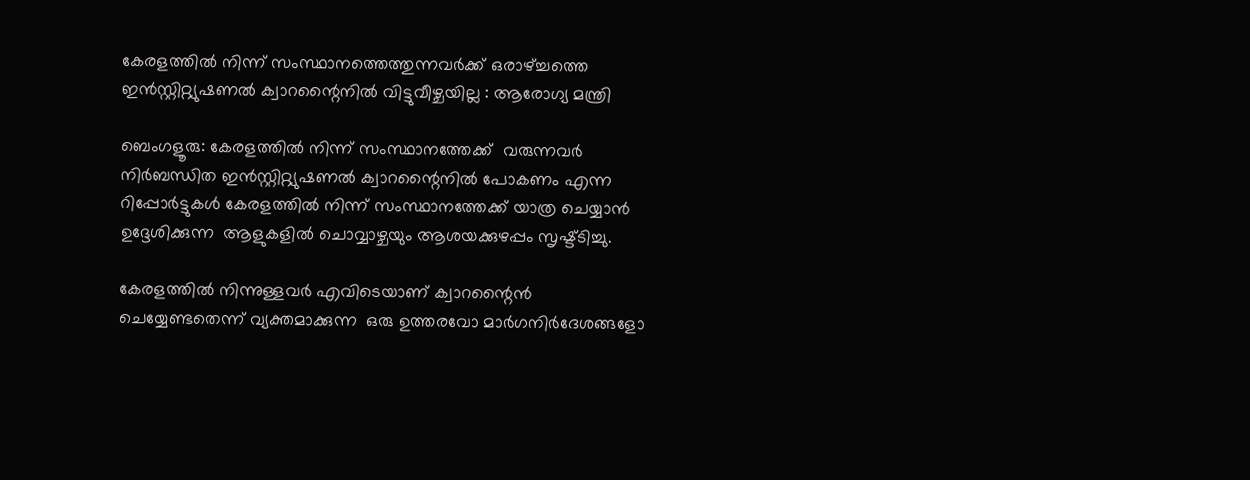കേരളത്തിൽ നിന്ന് സംസ്ഥാനത്തെത്തുന്നവർക്ക് ഒരാഴ്ച്ചത്തെ ഇൻസ്റ്റിറ്റ്യുഷണൽ ക്വാറന്റൈനിൽ വിട്ടുവീഴ്ചയില്ല : ആരോഗ്യ മന്ത്രി

ബെംഗളൂരു: കേരളത്തിൽ നിന്ന് സംസ്ഥാനത്തേക്ക്  വരുന്നവർ നിർബന്ധിത ഇൻസ്റ്റിറ്റ്യുഷണൽ ക്വാറന്റൈനിൽ പോകണം എന്ന റിപ്പോർട്ടുകൾ കേരളത്തിൽ നിന്ന് സംസ്ഥാനത്തേക്ക് യാത്ര ചെയ്യാൻ ഉദ്ദേശിക്കുന്ന  ആളുകളിൽ ചൊവ്വാഴ്ചയും ആശയക്കുഴപ്പം സൃഷ്ട്ടിച്ചു.

കേരളത്തിൽ നിന്നുള്ളവർ എവിടെയാണ് ക്വാറന്റൈൻ ചെയ്യേണ്ടതെന്ന് വ്യക്തമാക്കുന്ന  ഒരു ഉത്തരവോ മാർഗനിർദേശങ്ങളോ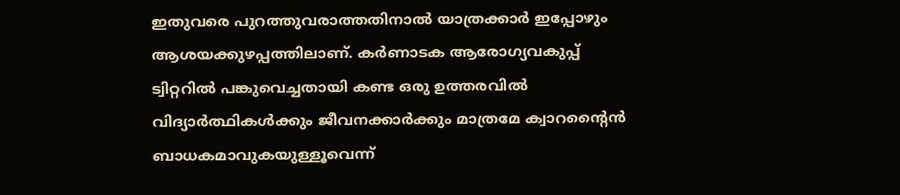ഇതുവരെ പുറത്തുവരാത്തതിനാൽ യാത്രക്കാർ ഇപ്പോഴും ആശയക്കുഴപ്പത്തിലാണ്. കർണാടക ആരോഗ്യവകുപ്പ് ട്വിറ്ററിൽ പങ്കുവെച്ചതായി കണ്ട ഒരു ഉത്തരവിൽ വിദ്യാർത്ഥികൾക്കും ജീവനക്കാർക്കും മാത്രമേ ക്വാറന്റൈൻ ബാധകമാവുകയുള്ളൂവെന്ന്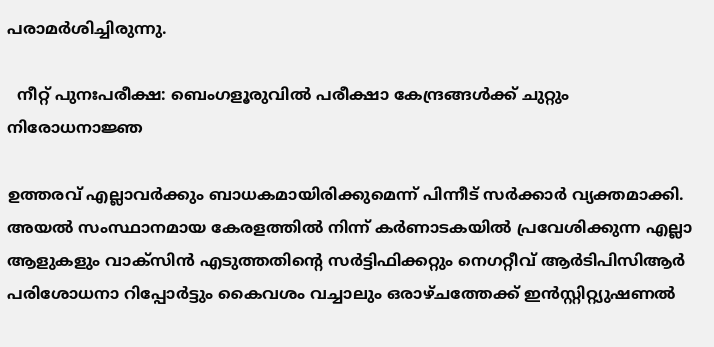പരാമർശിച്ചിരുന്നു.

  നീറ്റ് പുനഃപരീക്ഷ: ബെംഗളൂരുവിൽ പരീക്ഷാ കേന്ദ്രങ്ങൾക്ക് ചുറ്റും നിരോധനാജ്ഞ

ഉത്തരവ് എല്ലാവർക്കും ബാധകമായിരിക്കുമെന്ന് പിന്നീട് സർക്കാർ വ്യക്തമാക്കി. അയൽ സംസ്ഥാനമായ കേരളത്തിൽ നിന്ന് കർണാടകയിൽ പ്രവേശിക്കുന്ന എല്ലാ ആളുകളും വാക്‌സിൻ എടുത്തതിന്റെ സർട്ടിഫിക്കറ്റും നെഗറ്റീവ് ആർടിപിസിആർ പരിശോധനാ റിപ്പോർട്ടും കൈവശം വച്ചാലും ഒരാഴ്ചത്തേക്ക് ഇൻസ്റ്റിറ്റ്യുഷണൽ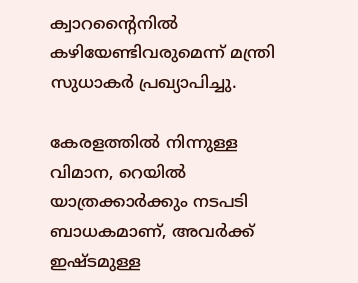ക്വാറന്റൈനിൽ കഴിയേണ്ടിവരുമെന്ന് മന്ത്രി സുധാകർ പ്രഖ്യാപിച്ചു.

കേരളത്തിൽ നിന്നുള്ള വിമാന, റെയിൽ യാത്രക്കാർക്കും നടപടി ബാധകമാണ്, അവർക്ക് ഇഷ്ടമുള്ള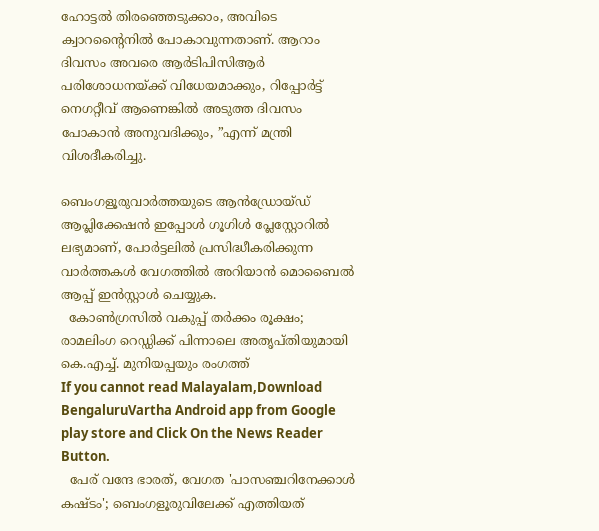ഹോട്ടൽ തിരഞ്ഞെടുക്കാം, അവിടെ ക്വാറന്റൈനിൽ പോകാവുന്നതാണ്. ആറാം ദിവസം അവരെ ആർടിപിസിആർ പരിശോധനയ്ക്ക് വിധേയമാക്കും, റിപ്പോർട്ട് നെഗറ്റീവ് ആണെങ്കിൽ അടുത്ത ദിവസം പോകാൻ അനുവദിക്കും, ”എന്ന് മന്ത്രി വിശദീകരിച്ചു.

ബെംഗളൂരുവാർത്തയുടെ ആൻഡ്രോയ്ഡ് ആപ്ലിക്കേഷൻ ഇപ്പോൾ ഗൂഗിൾ പ്ലേസ്റ്റോറിൽ ലഭ്യമാണ്, പോർട്ടലിൽ പ്രസിദ്ധീകരിക്കുന്ന വാർത്തകൾ വേഗത്തിൽ അറിയാൻ മൊബൈൽ ആപ്പ് ഇൻസ്റ്റാൾ ചെയ്യുക.
  കോൺഗ്രസിൽ വകുപ്പ് തർക്കം രൂക്ഷം; രാമലിംഗ റെഡ്ഡിക്ക് പിന്നാലെ അതൃപ്തിയുമായി കെ.എച്ച്. മുനിയപ്പയും രംഗത്ത്
If you cannot read Malayalam,Download BengaluruVartha Android app from Google play store and Click On the News Reader Button.
  പേര് വന്ദേ ഭാരത്, വേഗത 'പാസഞ്ചറിനേക്കാൾ കഷ്ടം'; ബെംഗളൂരുവിലേക്ക് എത്തിയത്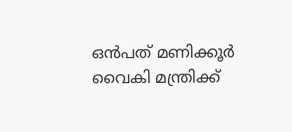ഒൻപത് മണിക്കൂർ വൈകി മന്ത്രിക്ക്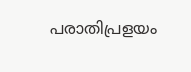പരാതിപ്രളയം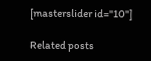[masterslider id="10"]

Related posts